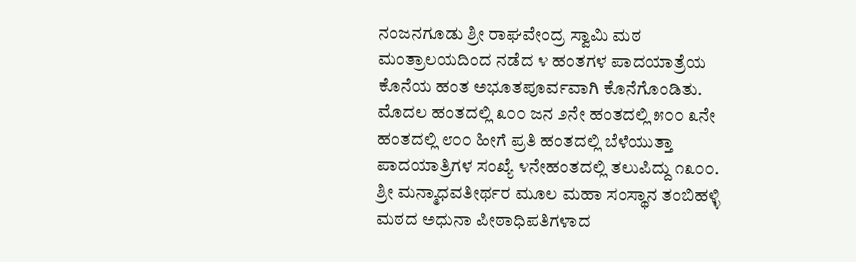ನಂಜನಗೂಡು ಶ್ರೀ ರಾಘವೇಂದ್ರ ಸ್ವಾಮಿ ಮಠ ಮಂತ್ರಾಲಯದಿಂದ ನಡೆದ ೪ ಹಂತಗಳ ಪಾದಯಾತ್ರೆಯ ಕೊನೆಯ ಹಂತ ಅಭೂತಪೂರ್ವವಾಗಿ ಕೊನೆಗೊಂಡಿತು. ಮೊದಲ ಹಂತದಲ್ಲಿ ೩೦೦ ಜನ ೨ನೇ ಹಂತದಲ್ಲಿ ೫೦೦ ೩ನೇ ಹಂತದಲ್ಲಿ ೮೦೦ ಹೀಗೆ ಪ್ರತಿ ಹಂತದಲ್ಲಿ ಬೆಳೆಯುತ್ತಾ ಪಾದಯಾತ್ರಿಗಳ ಸಂಖ್ಯೆ ೪ನೇಹಂತದಲ್ಲಿ ತಲುಪಿದ್ದು ೧೩೦೦. ಶ್ರೀ ಮನ್ಮಾಧವತೀರ್ಥರ ಮೂಲ ಮಹಾ ಸಂಸ್ಥಾನ ತಂಬಿಹಳ್ಳಿ ಮಠದ ಅಧುನಾ ಪೀಠಾಧಿಪತಿಗಳಾದ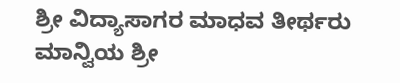ಶ್ರೀ ವಿದ್ಯಾಸಾಗರ ಮಾಧವ ತೀರ್ಥರು ಮಾನ್ವಿಯ ಶ್ರೀ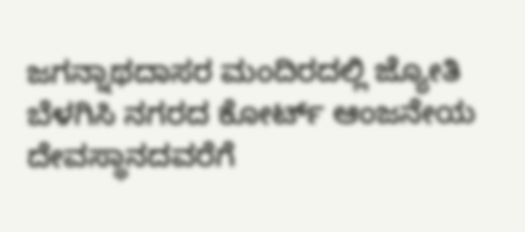ಜಗನ್ನಾಥದಾಸರ ಮಂದಿರದಲ್ಲಿ ಜ್ಯೋತಿ ಬೆಳಗಿಸಿ ನಗರದ ಕೋರ್ಟ್ ಆಂಜನೇಯ ದೇವಸ್ಥಾನದವರೆಗೆ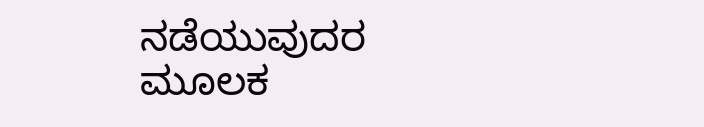ನಡೆಯುವುದರ ಮೂಲಕ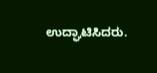ಉದ್ಘಾಟಿಸಿದರು.